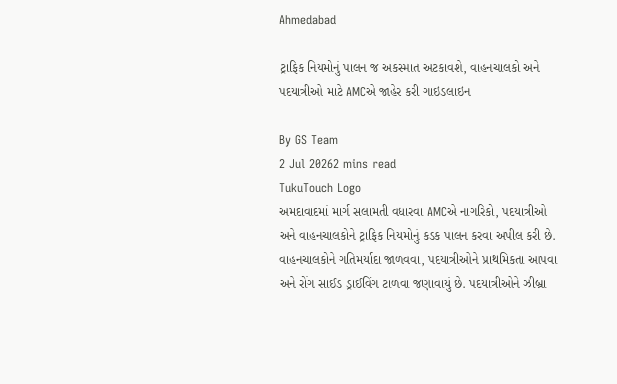Ahmedabad

ટ્રાફિક નિયમોનું પાલન જ અકસ્માત અટકાવશે, વાહનચાલકો અને પદયાત્રીઓ માટે AMCએ જાહેર કરી ગાઇડલાઇન

By GS Team
2 Jul 20262 mins read
TukuTouch Logo
અમદાવાદમાં માર્ગ સલામતી વધારવા AMCએ નાગરિકો, પદયાત્રીઓ અને વાહનચાલકોને ટ્રાફિક નિયમોનું કડક પાલન કરવા અપીલ કરી છે. વાહનચાલકોને ગતિમર્યાદા જાળવવા, પદયાત્રીઓને પ્રાથમિકતા આપવા અને રોંગ સાઈડ ડ્રાઈવિંગ ટાળવા જણાવાયું છે. પદયાત્રીઓને ઝીબ્રા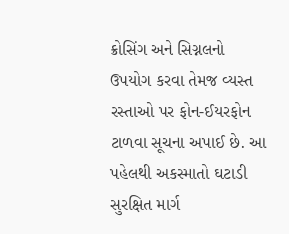ક્રોસિંગ અને સિગ્નલનો ઉપયોગ કરવા તેમજ વ્યસ્ત રસ્તાઓ પર ફોન-ઈયરફોન ટાળવા સૂચના અપાઈ છે. આ પહેલથી અકસ્માતો ઘટાડી સુરક્ષિત માર્ગ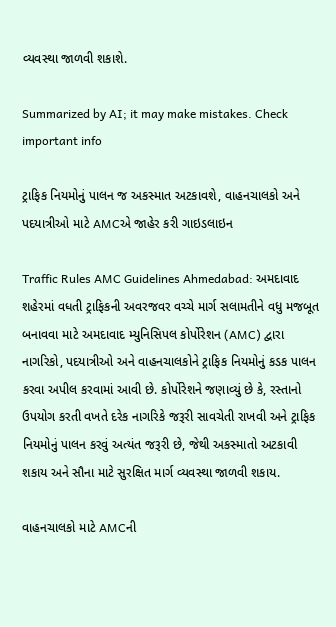વ્યવસ્થા જાળવી શકાશે.

Summarized by AI; it may make mistakes. Check important info

ટ્રાફિક નિયમોનું પાલન જ અકસ્માત અટકાવશે, વાહનચાલકો અને પદયાત્રીઓ માટે AMCએ જાહેર કરી ગાઇડલાઇન

Traffic Rules AMC Guidelines Ahmedabad: અમદાવાદ શહેરમાં વધતી ટ્રાફિકની અવરજવર વચ્ચે માર્ગ સલામતીને વધુ મજબૂત બનાવવા માટે અમદાવાદ મ્યુનિસિપલ કોર્પોરેશન (AMC) દ્વારા નાગરિકો, પદયાત્રીઓ અને વાહનચાલકોને ટ્રાફિક નિયમોનું કડક પાલન કરવા અપીલ કરવામાં આવી છે. કોર્પોરેશને જણાવ્યું છે કે, રસ્તાનો ઉપયોગ કરતી વખતે દરેક નાગરિકે જરૂરી સાવચેતી રાખવી અને ટ્રાફિક નિયમોનું પાલન કરવું અત્યંત જરૂરી છે, જેથી અકસ્માતો અટકાવી શકાય અને સૌના માટે સુરક્ષિત માર્ગ વ્યવસ્થા જાળવી શકાય.

વાહનચાલકો માટે AMCની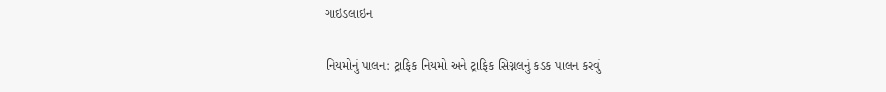ગાઇડલાઇન

નિયમોનું પાલન: ટ્રાફિક નિયમો અને ટ્રાફિક સિગ્નલનું કડક પાલન કરવું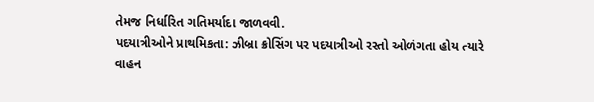તેમજ નિર્ધારિત ગતિમર્યાદા જાળવવી.
પદયાત્રીઓને પ્રાથમિકતા: ઝીબ્રા ક્રોસિંગ પર પદયાત્રીઓ રસ્તો ઓળંગતા હોય ત્યારે વાહન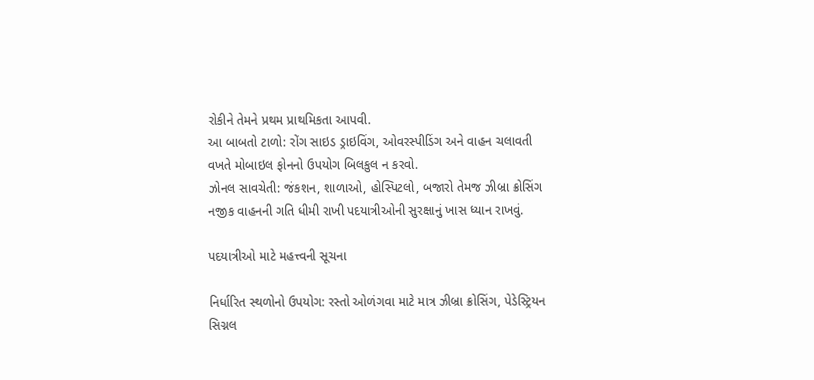રોકીને તેમને પ્રથમ પ્રાથમિકતા આપવી.
આ બાબતો ટાળો: રોંગ સાઇડ ડ્રાઇવિંગ, ઓવરસ્પીડિંગ અને વાહન ચલાવતી વખતે મોબાઇલ ફોનનો ઉપયોગ બિલકુલ ન કરવો.
ઝોનલ સાવચેતી: જંકશન, શાળાઓ, હોસ્પિટલો, બજારો તેમજ ઝીબ્રા ક્રોસિંગ નજીક વાહનની ગતિ ધીમી રાખી પદયાત્રીઓની સુરક્ષાનું ખાસ ધ્યાન રાખવું.

પદયાત્રીઓ માટે મહત્ત્વની સૂચના

નિર્ધારિત સ્થળોનો ઉપયોગ: રસ્તો ઓળંગવા માટે માત્ર ઝીબ્રા ક્રોસિંગ, પેડેસ્ટ્રિયન સિગ્નલ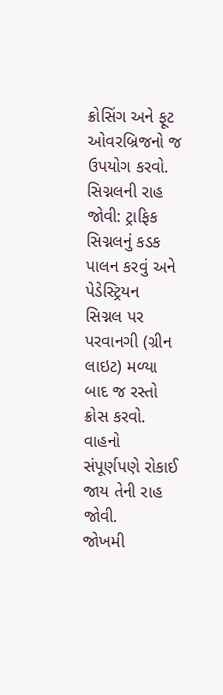ક્રોસિંગ અને ફૂટ ઓવરબ્રિજનો જ ઉપયોગ કરવો.
સિગ્નલની રાહ જોવી: ટ્રાફિક સિગ્નલનું કડક પાલન કરવું અને પેડેસ્ટ્રિયન સિગ્નલ પર પરવાનગી (ગ્રીન લાઇટ) મળ્યા બાદ જ રસ્તો ક્રોસ કરવો. વાહનો સંપૂર્ણપણે રોકાઈ જાય તેની રાહ જોવી.
જોખમી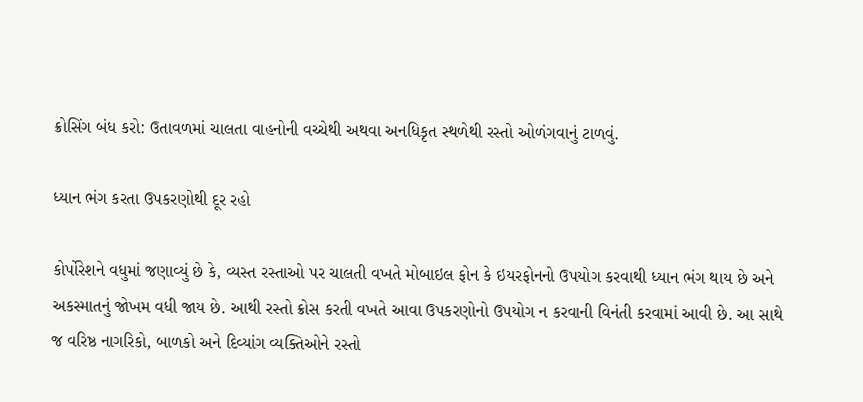ક્રોસિંગ બંધ કરો: ઉતાવળમાં ચાલતા વાહનોની વચ્ચેથી અથવા અનધિકૃત સ્થળેથી રસ્તો ઓળંગવાનું ટાળવું.

ધ્યાન ભંગ કરતા ઉપકરણોથી દૂર રહો

કોર્પોરેશને વધુમાં જણાવ્યું છે કે, વ્યસ્ત રસ્તાઓ પર ચાલતી વખતે મોબાઇલ ફોન કે ઇયરફોનનો ઉપયોગ કરવાથી ધ્યાન ભંગ થાય છે અને અકસ્માતનું જોખમ વધી જાય છે. આથી રસ્તો ક્રોસ કરતી વખતે આવા ઉપકરણોનો ઉપયોગ ન કરવાની વિનંતી કરવામાં આવી છે. આ સાથે જ વરિષ્ઠ નાગરિકો, બાળકો અને દિવ્યાંગ વ્યક્તિઓને રસ્તો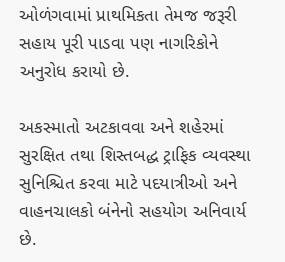ઓળંગવામાં પ્રાથમિકતા તેમજ જરૂરી સહાય પૂરી પાડવા પણ નાગરિકોને અનુરોધ કરાયો છે.

અકસ્માતો અટકાવવા અને શહેરમાં સુરક્ષિત તથા શિસ્તબદ્ધ ટ્રાફિક વ્યવસ્થા સુનિશ્ચિત કરવા માટે પદયાત્રીઓ અને વાહનચાલકો બંનેનો સહયોગ અનિવાર્ય છે.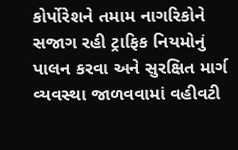કોર્પોરેશને તમામ નાગરિકોને સજાગ રહી ટ્રાફિક નિયમોનું પાલન કરવા અને સુરક્ષિત માર્ગ વ્યવસ્થા જાળવવામાં વહીવટી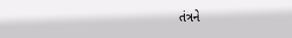તંત્રને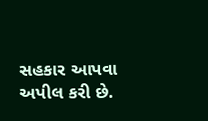સહકાર આપવા અપીલ કરી છે.